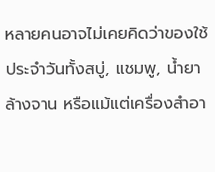หลายคนอาจไม่เคยคิดว่าของใช้ประจำวันทั้งสบู่, แชมพู, น้ำยาล้างจาน หรือแม้แต่เครื่องสำอา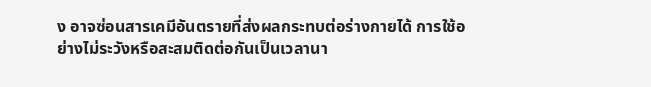ง อาจซ่อนสารเคมีอันตรายที่ส่งผลกระทบต่อร่างกายได้ การใช้อย่างไม่ระวังหรือสะสมติดต่อกันเป็นเวลานา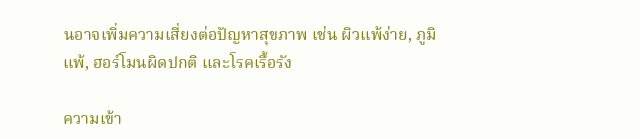นอาจเพิ่มความเสี่ยงต่อปัญหาสุขภาพ เช่น ผิวแพ้ง่าย, ภูมิแพ้, ฮอร์โมนผิดปกติ และโรคเรื้อรัง

ความเข้า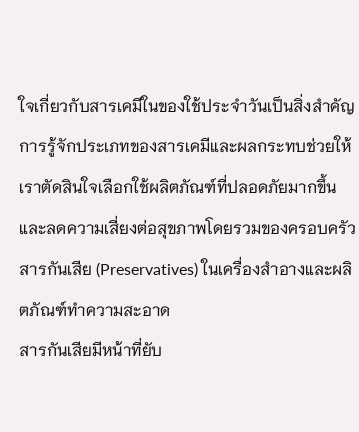ใจเกี่ยวกับสารเคมีในของใช้ประจำวันเป็นสิ่งสำคัญ การรู้จักประเภทของสารเคมีและผลกระทบช่วยให้เราตัดสินใจเลือกใช้ผลิตภัณฑ์ที่ปลอดภัยมากขึ้น และลดความเสี่ยงต่อสุขภาพโดยรวมของครอบครัว
สารกันเสีย (Preservatives) ในเครื่องสำอางและผลิตภัณฑ์ทำความสะอาด
สารกันเสียมีหน้าที่ยับ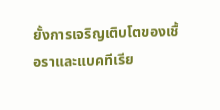ยั้งการเจริญเติบโตของเชื้อราและแบคทีเรีย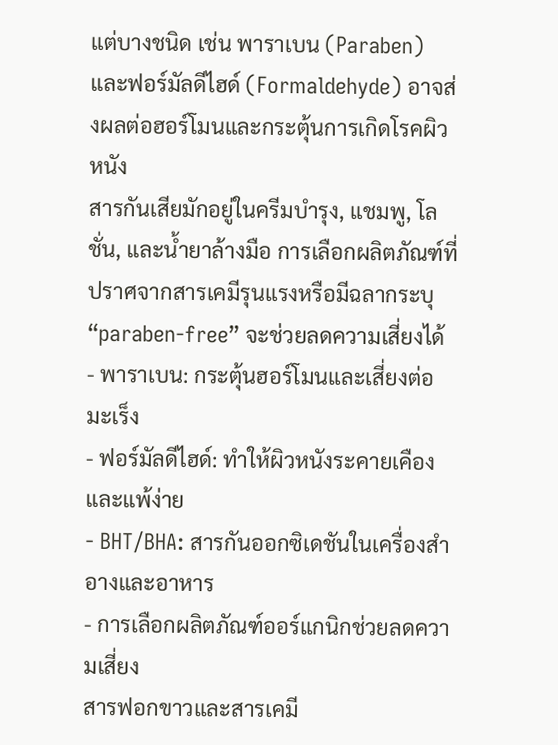แต่บางชนิด เช่น พาราเบน (Paraben) และฟอร์มัลดีไฮด์ (Formaldehyde) อาจส่งผลต่อฮอร์โมนและกระตุ้นการเกิดโรคผิวหนัง
สารกันเสียมักอยู่ในครีมบำรุง, แชมพู, โลชั่น, และน้ำยาล้างมือ การเลือกผลิตภัณฑ์ที่ปราศจากสารเคมีรุนแรงหรือมีฉลากระบุ “paraben-free” จะช่วยลดความเสี่ยงได้
- พาราเบน: กระตุ้นฮอร์โมนและเสี่ยงต่อมะเร็ง
- ฟอร์มัลดีไฮด์: ทำให้ผิวหนังระคายเคืองและแพ้ง่าย
- BHT/BHA: สารกันออกซิเดชันในเครื่องสำอางและอาหาร
- การเลือกผลิตภัณฑ์ออร์แกนิกช่วยลดความเสี่ยง
สารฟอกขาวและสารเคมี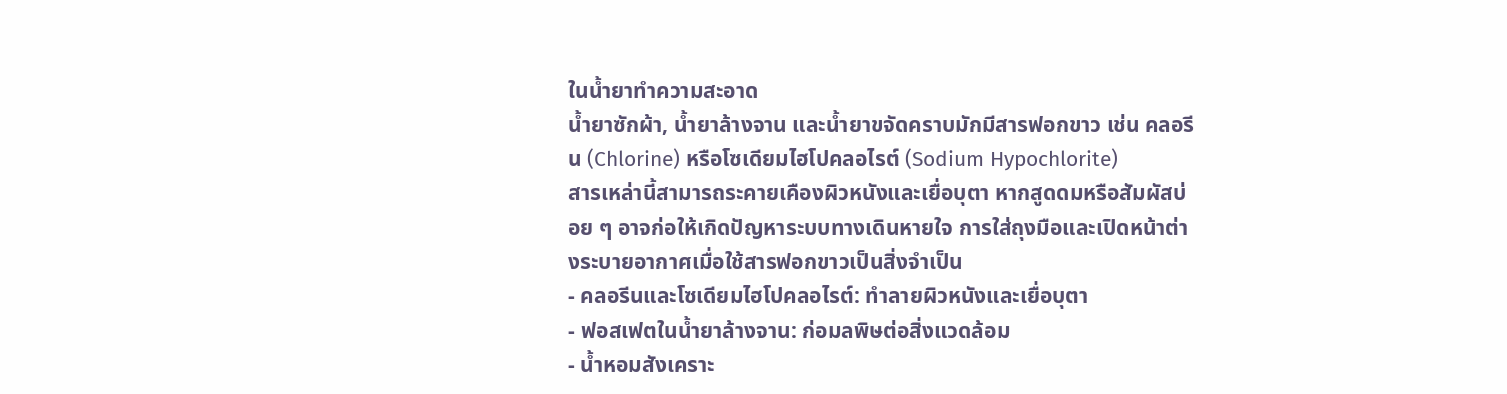ในน้ำยาทำความสะอาด
น้ำยาซักผ้า, น้ำยาล้างจาน และน้ำยาขจัดคราบมักมีสารฟอกขาว เช่น คลอรีน (Chlorine) หรือโซเดียมไฮโปคลอไรต์ (Sodium Hypochlorite)
สารเหล่านี้สามารถระคายเคืองผิวหนังและเยื่อบุตา หากสูดดมหรือสัมผัสบ่อย ๆ อาจก่อให้เกิดปัญหาระบบทางเดินหายใจ การใส่ถุงมือและเปิดหน้าต่างระบายอากาศเมื่อใช้สารฟอกขาวเป็นสิ่งจำเป็น
- คลอรีนและโซเดียมไฮโปคลอไรต์: ทำลายผิวหนังและเยื่อบุตา
- ฟอสเฟตในน้ำยาล้างจาน: ก่อมลพิษต่อสิ่งแวดล้อม
- น้ำหอมสังเคราะ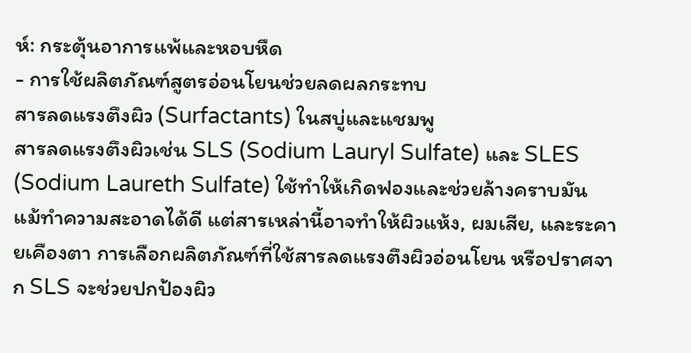ห์: กระตุ้นอาการแพ้และหอบหืด
- การใช้ผลิตภัณฑ์สูตรอ่อนโยนช่วยลดผลกระทบ
สารลดแรงตึงผิว (Surfactants) ในสบู่และแชมพู
สารลดแรงตึงผิวเช่น SLS (Sodium Lauryl Sulfate) และ SLES (Sodium Laureth Sulfate) ใช้ทำให้เกิดฟองและช่วยล้างคราบมัน
แม้ทำความสะอาดได้ดี แต่สารเหล่านี้อาจทำให้ผิวแห้ง, ผมเสีย, และระคายเคืองตา การเลือกผลิตภัณฑ์ที่ใช้สารลดแรงตึงผิวอ่อนโยน หรือปราศจาก SLS จะช่วยปกป้องผิว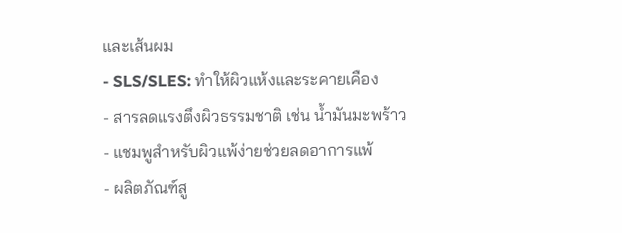และเส้นผม
- SLS/SLES: ทำให้ผิวแห้งและระคายเคือง
- สารลดแรงตึงผิวธรรมชาติ เช่น น้ำมันมะพร้าว
- แชมพูสำหรับผิวแพ้ง่ายช่วยลดอาการแพ้
- ผลิตภัณฑ์สู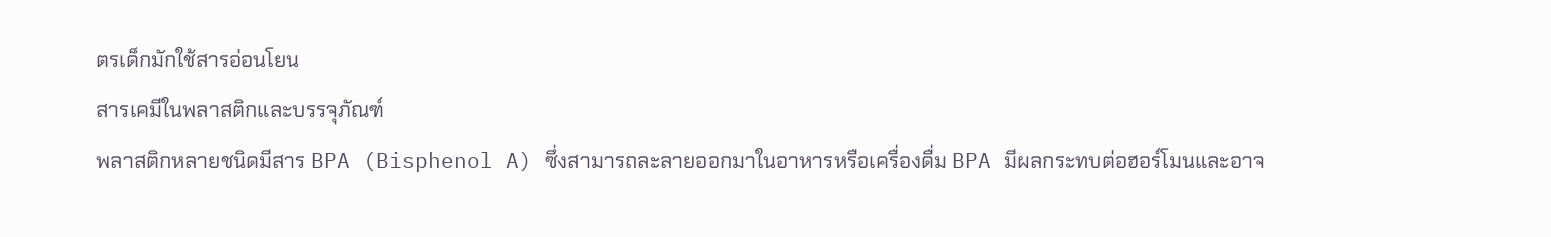ตรเด็กมักใช้สารอ่อนโยน
สารเคมีในพลาสติกและบรรจุภัณฑ์
พลาสติกหลายชนิดมีสาร BPA (Bisphenol A) ซึ่งสามารถละลายออกมาในอาหารหรือเครื่องดื่ม BPA มีผลกระทบต่อฮอร์โมนและอาจ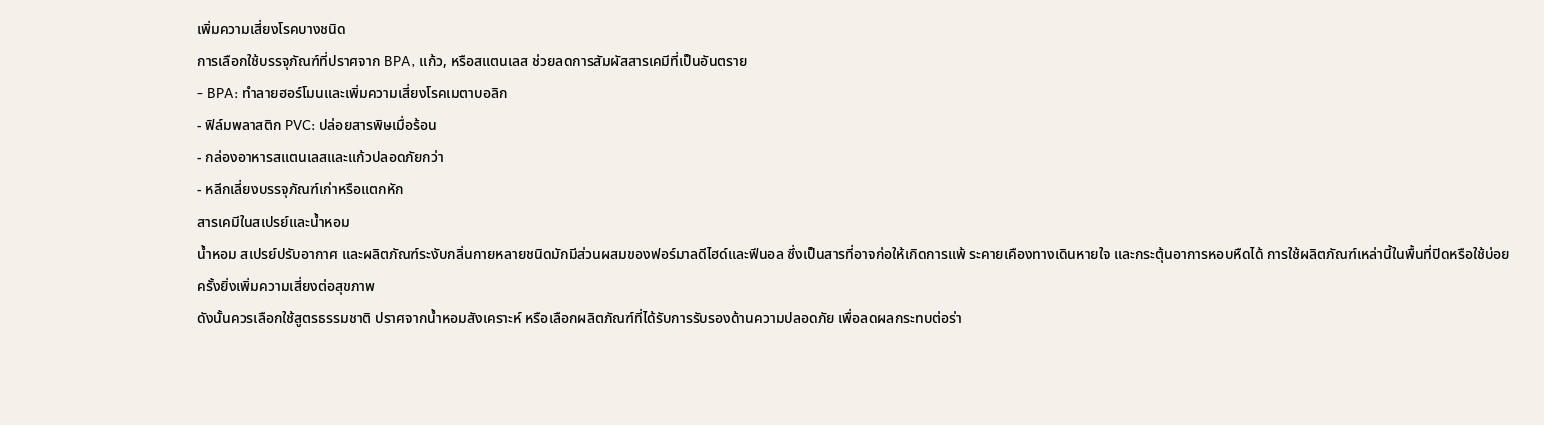เพิ่มความเสี่ยงโรคบางชนิด
การเลือกใช้บรรจุภัณฑ์ที่ปราศจาก BPA, แก้ว, หรือสแตนเลส ช่วยลดการสัมผัสสารเคมีที่เป็นอันตราย
- BPA: ทำลายฮอร์โมนและเพิ่มความเสี่ยงโรคเมตาบอลิก
- ฟิล์มพลาสติก PVC: ปล่อยสารพิษเมื่อร้อน
- กล่องอาหารสแตนเลสและแก้วปลอดภัยกว่า
- หลีกเลี่ยงบรรจุภัณฑ์เก่าหรือแตกหัก
สารเคมีในสเปรย์และน้ำหอม
น้ำหอม สเปรย์ปรับอากาศ และผลิตภัณฑ์ระงับกลิ่นกายหลายชนิดมักมีส่วนผสมของฟอร์มาลดีไฮด์และฟีนอล ซึ่งเป็นสารที่อาจก่อให้เกิดการแพ้ ระคายเคืองทางเดินหายใจ และกระตุ้นอาการหอบหืดได้ การใช้ผลิตภัณฑ์เหล่านี้ในพื้นที่ปิดหรือใช้บ่อยครั้งยิ่งเพิ่มความเสี่ยงต่อสุขภาพ
ดังนั้นควรเลือกใช้สูตรธรรมชาติ ปราศจากน้ำหอมสังเคราะห์ หรือเลือกผลิตภัณฑ์ที่ได้รับการรับรองด้านความปลอดภัย เพื่อลดผลกระทบต่อร่า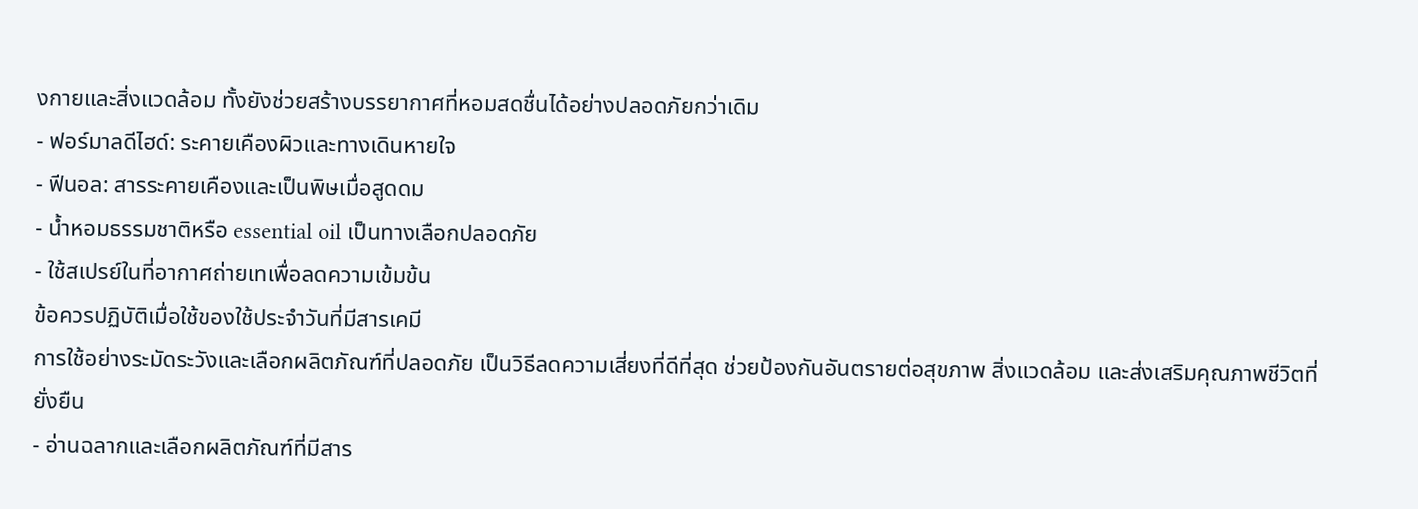งกายและสิ่งแวดล้อม ทั้งยังช่วยสร้างบรรยากาศที่หอมสดชื่นได้อย่างปลอดภัยกว่าเดิม
- ฟอร์มาลดีไฮด์: ระคายเคืองผิวและทางเดินหายใจ
- ฟีนอล: สารระคายเคืองและเป็นพิษเมื่อสูดดม
- น้ำหอมธรรมชาติหรือ essential oil เป็นทางเลือกปลอดภัย
- ใช้สเปรย์ในที่อากาศถ่ายเทเพื่อลดความเข้มข้น
ข้อควรปฏิบัติเมื่อใช้ของใช้ประจำวันที่มีสารเคมี
การใช้อย่างระมัดระวังและเลือกผลิตภัณฑ์ที่ปลอดภัย เป็นวิธีลดความเสี่ยงที่ดีที่สุด ช่วยป้องกันอันตรายต่อสุขภาพ สิ่งแวดล้อม และส่งเสริมคุณภาพชีวิตที่ยั่งยืน
- อ่านฉลากและเลือกผลิตภัณฑ์ที่มีสาร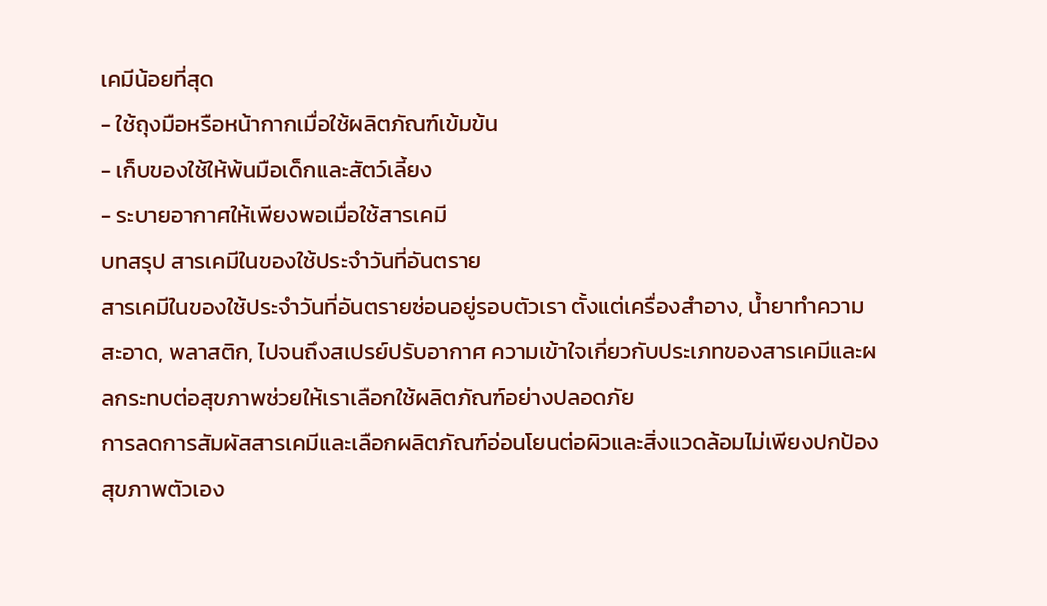เคมีน้อยที่สุด
- ใช้ถุงมือหรือหน้ากากเมื่อใช้ผลิตภัณฑ์เข้มข้น
- เก็บของใช้ให้พ้นมือเด็กและสัตว์เลี้ยง
- ระบายอากาศให้เพียงพอเมื่อใช้สารเคมี
บทสรุป สารเคมีในของใช้ประจำวันที่อันตราย
สารเคมีในของใช้ประจำวันที่อันตรายซ่อนอยู่รอบตัวเรา ตั้งแต่เครื่องสำอาง, น้ำยาทำความสะอาด, พลาสติก, ไปจนถึงสเปรย์ปรับอากาศ ความเข้าใจเกี่ยวกับประเภทของสารเคมีและผลกระทบต่อสุขภาพช่วยให้เราเลือกใช้ผลิตภัณฑ์อย่างปลอดภัย
การลดการสัมผัสสารเคมีและเลือกผลิตภัณฑ์อ่อนโยนต่อผิวและสิ่งแวดล้อมไม่เพียงปกป้องสุขภาพตัวเอง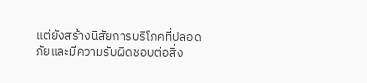แต่ยังสร้างนิสัยการบริโภคที่ปลอดภัยและมีความรับผิดชอบต่อสิ่ง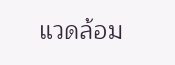แวดล้อม